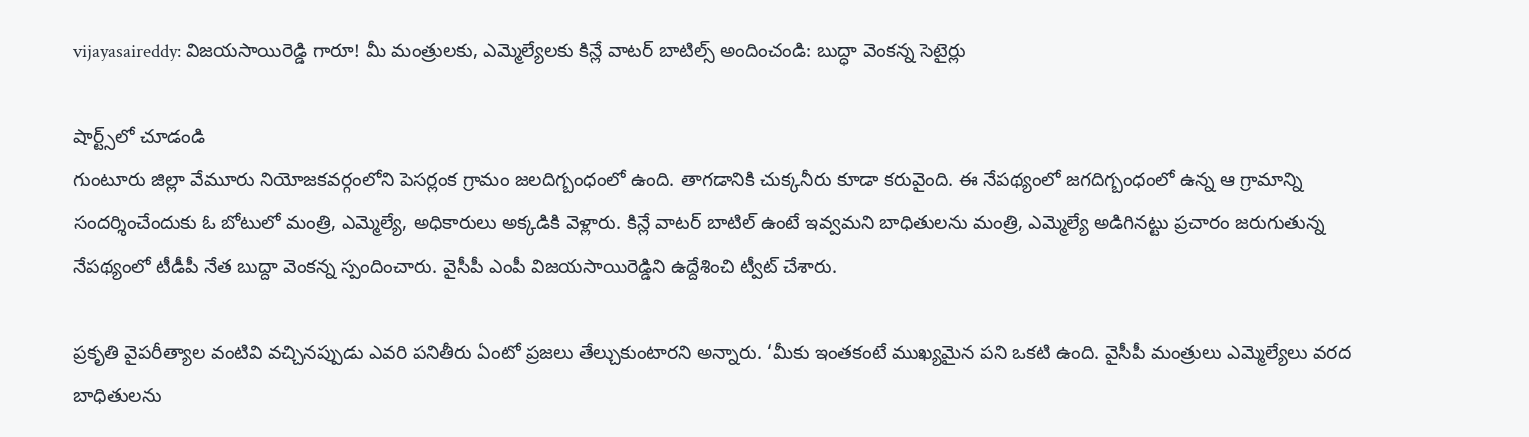vijayasaireddy: విజయసాయిరెడ్డి గారూ! మీ మంత్రులకు, ఎమ్మెల్యేలకు కిన్లే వాటర్ బాటిల్స్ అందించండి: బుద్ధా వెంకన్న సెటైర్లు

షార్ట్స్‌లో చూడండి
గుంటూరు జిల్లా వేమూరు నియోజకవర్గంలోని పెసర్లంక గ్రామం జలదిగ్బంధంలో ఉంది. తాగడానికి చుక్కనీరు కూడా కరువైంది. ఈ నేపథ్యంలో జగదిగ్బంధంలో ఉన్న ఆ గ్రామాన్ని సందర్శించేందుకు ఓ బోటులో మంత్రి, ఎమ్మెల్యే, అధికారులు అక్కడికి వెళ్లారు. కిన్లే వాటర్ బాటిల్ ఉంటే ఇవ్వమని బాధితులను మంత్రి, ఎమ్మెల్యే అడిగినట్టు ప్రచారం జరుగుతున్న నేపథ్యంలో టీడీపీ నేత బుద్దా వెంకన్న స్పందించారు. వైసీపీ ఎంపీ విజయసాయిరెడ్డిని ఉద్దేశించి ట్వీట్ చేశారు.

ప్రకృతి వైపరీత్యాల వంటివి వచ్చినప్పుడు ఎవరి పనితీరు ఏంటో ప్రజలు తేల్చుకుంటారని అన్నారు. ‘మీకు ఇంతకంటే ముఖ్యమైన పని ఒకటి ఉంది. వైసీపీ మంత్రులు ఎమ్మెల్యేలు వరద బాధితులను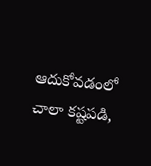ఆదుకోవడంలో చాలా కష్టపడి,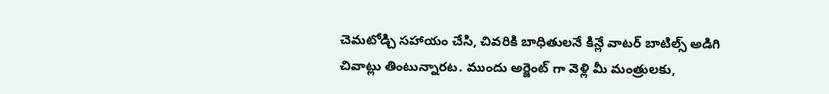చెమటోడ్చి సహాయం చేసి, చివరికి బాధితులనే కిన్లే వాటర్ బాటిల్స్ అడిగి చివాట్లు తింటున్నారట. ముందు అర్జెంట్ గా వెళ్లి మీ మంత్రులకు,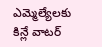ఎమ్మెల్యేలకు కిన్లే వాటర్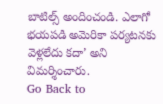బాటిల్స్ అందించండి. ఎలాగో భయపడి అమెరికా పర్యటనకు వెళ్లలేదు కదా’ అని విమర్శించారు.
Go Back to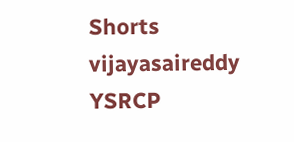Shorts
vijayasaireddy
YSRCP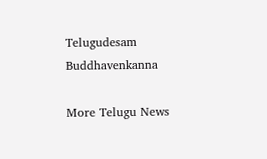Telugudesam
Buddhavenkanna

More Telugu News